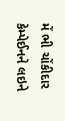મેં ભી ચોંકીદાર કેમ્પેઈનને લઇને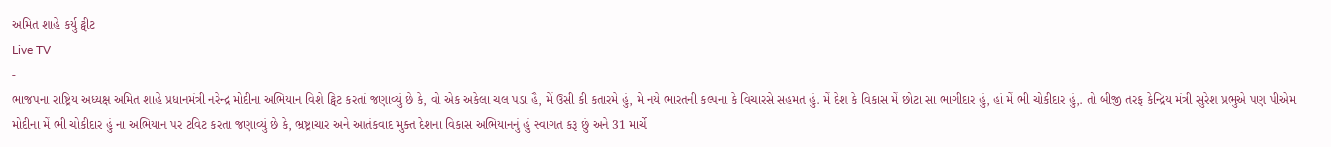અમિત શાહે કર્યુ ટ્વીટ
Live TV
-
ભાજપના રાષ્ટ્રિય અધ્યક્ષ અમિત શાહે પ્રધાનમંત્રી નરેન્દ્ર મોદીના અભિયાન વિશે ટ્વિટ કરતાં જણાવ્યું છે કે, વો એક અકેલા ચલ પડા હૈ, મેં ઉસી કી કતારમે હું, મે નયે ભારતની કલ્પના કે વિચારસે સહમત હું. મેં દેશ કે વિકાસ મેં છોટા સા ભાગીદાર હું, હાં મેં ભી ચોકીદાર હું,. તો બીજી તરફ કેન્દ્રિય મંત્રી સુરેશ પ્રભુએ પણ પીએમ મોદીના મેં ભી ચોકીદાર હું ના અભિયાન પર ટવિટ કરતા જણાવ્યું છે કે, ભ્રષ્ટ્રાચાર અને આતંકવાદ મુક્ત દેશના વિકાસ અભિયાનનું હું સ્વાગત કરૂ છું અને 31 માર્ચે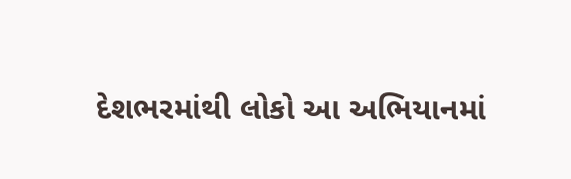દેશભરમાંથી લોકો આ અભિયાનમાં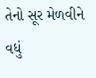તેનો સૂર મેળવીને વધું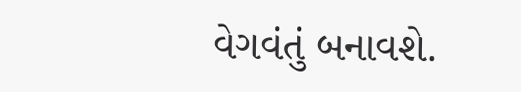વેગવંતું બનાવશે.